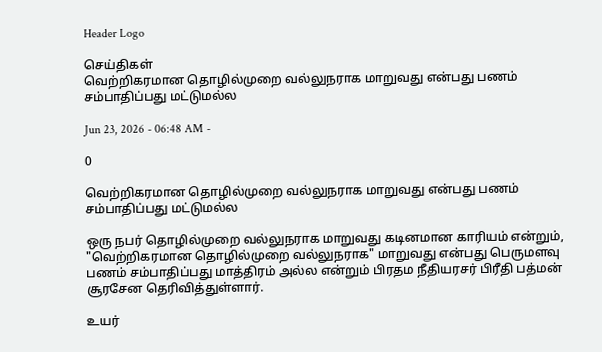Header Logo

செய்திகள்
வெற்றிகரமான தொழில்முறை வல்லுநராக மாறுவது என்பது பணம் சம்பாதிப்பது மட்டுமல்ல

Jun 23, 2026 - 06:48 AM -

0

வெற்றிகரமான தொழில்முறை வல்லுநராக மாறுவது என்பது பணம் சம்பாதிப்பது மட்டுமல்ல

ஒரு நபர் தொழில்முறை வல்லுநராக மாறுவது கடினமான காரியம் என்றும், "வெற்றிகரமான தொழில்முறை வல்லுநராக" மாறுவது என்பது பெருமளவு பணம் சம்பாதிப்பது மாத்திரம் அல்ல என்றும் பிரதம நீதியரசர் பிரீதி பத்மன் சூரசேன தெரிவித்துள்ளார்.

உயர்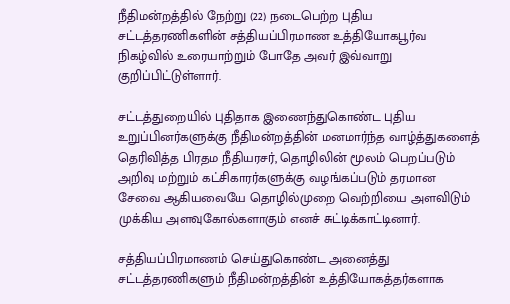நீதிமன்றத்தில் நேற்று (22) நடைபெற்ற புதிய சட்டத்தரணிகளின் சத்தியப்பிரமாண உத்தியோகபூர்வ நிகழ்வில் உரையாற்றும் போதே அவர் இவ்வாறு குறிப்பிட்டுள்ளார்.

சட்டத்துறையில் புதிதாக இணைந்துகொண்ட புதிய உறுப்பினர்களுக்கு நீதிமன்றத்தின் மனமார்ந்த வாழ்த்துகளைத் தெரிவித்த பிரதம நீதியரசர், தொழிலின் மூலம் பெறப்படும் அறிவு மற்றும் கட்சிகாரர்களுக்கு வழங்கப்படும் தரமான சேவை ஆகியவையே தொழில்முறை வெற்றியை அளவிடும் முக்கிய அளவுகோல்களாகும் எனச் சுட்டிக்காட்டினார்.

சத்தியப்பிரமாணம் செய்துகொண்ட அனைத்து சட்டத்தரணிகளும் நீதிமன்றத்தின் உத்தியோகத்தர்களாக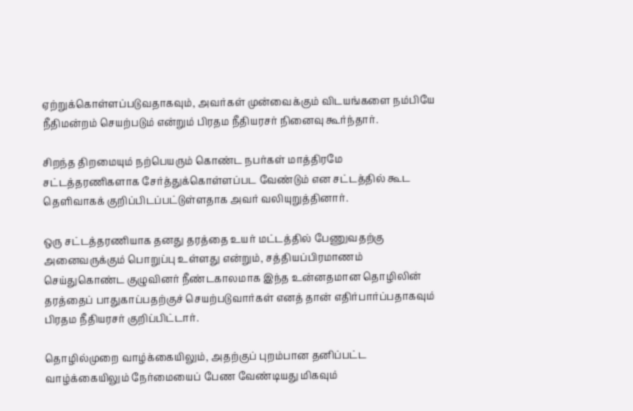ஏற்றுக்கொள்ளப்படுவதாகவும், அவர்கள் முன்வைக்கும் விடயங்களை நம்பியே நீதிமன்றம் செயற்படும் என்றும் பிரதம நீதியரசர் நினைவு கூர்ந்தார்.

சிறந்த திறமையும் நற்பெயரும் கொண்ட நபர்கள் மாத்திரமே சட்டத்தரணிகளாக சேர்த்துக்கொள்ளப்பட வேண்டும் என சட்டத்தில் கூட தெளிவாகக் குறிப்பிடப்பட்டுள்ளதாக அவர் வலியுறுத்தினார்.

ஒரு சட்டத்தரணியாக தனது தரத்தை உயர் மட்டத்தில் பேணுவதற்கு அனைவருக்கும் பொறுப்பு உள்ளது என்றும், சத்தியப்பிரமாணம் செய்துகொண்ட குழுவினர் நீண்டகாலமாக இந்த உன்னதமான தொழிலின் தரத்தைப் பாதுகாப்பதற்குச் செயற்படுவார்கள் எனத் தான் எதிர்பார்ப்பதாகவும் பிரதம நீதியரசர் குறிப்பிட்டார்.

தொழில்முறை வாழ்க்கையிலும், அதற்குப் புறம்பான தனிப்பட்ட வாழ்க்கையிலும் நேர்மையைப் பேண வேண்டியது மிகவும்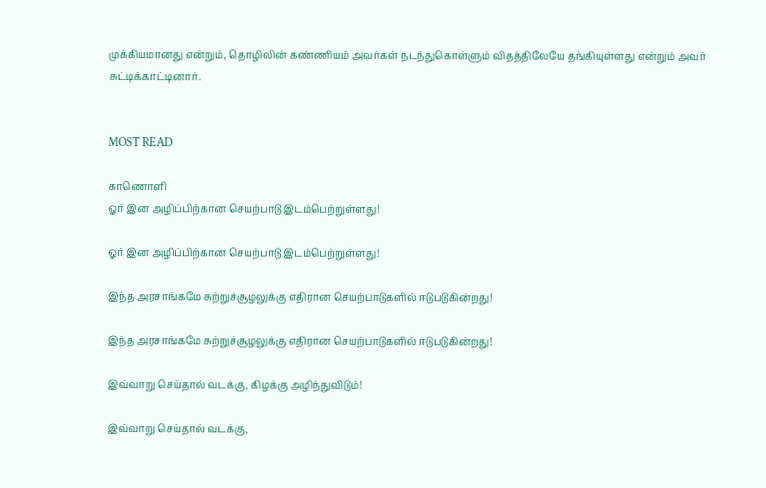முக்கியமானது என்றும், தொழிலின் கண்ணியம் அவர்கள் நடந்துகொள்ளும் விதத்திலேயே தங்கியுள்ளது என்றும் அவர் சுட்டிக்காட்டினார்.


MOST READ

காணொளி
ஓர் இன அழிப்பிற்கான செயற்பாடு இடம்பெற்றுள்ளது!

ஓர் இன அழிப்பிற்கான செயற்பாடு இடம்பெற்றுள்ளது!

இந்த அரசாங்கமே சுற்றுச்சூழலுக்கு எதிரான செயற்பாடுகளில் ஈடுபடுகின்றது!

இந்த அரசாங்கமே சுற்றுச்சூழலுக்கு எதிரான செயற்பாடுகளில் ஈடுபடுகின்றது!

இவ்வாறு செய்தால் வடக்கு, கிழக்கு அழிந்துவிடும்!

இவ்வாறு செய்தால் வடக்கு,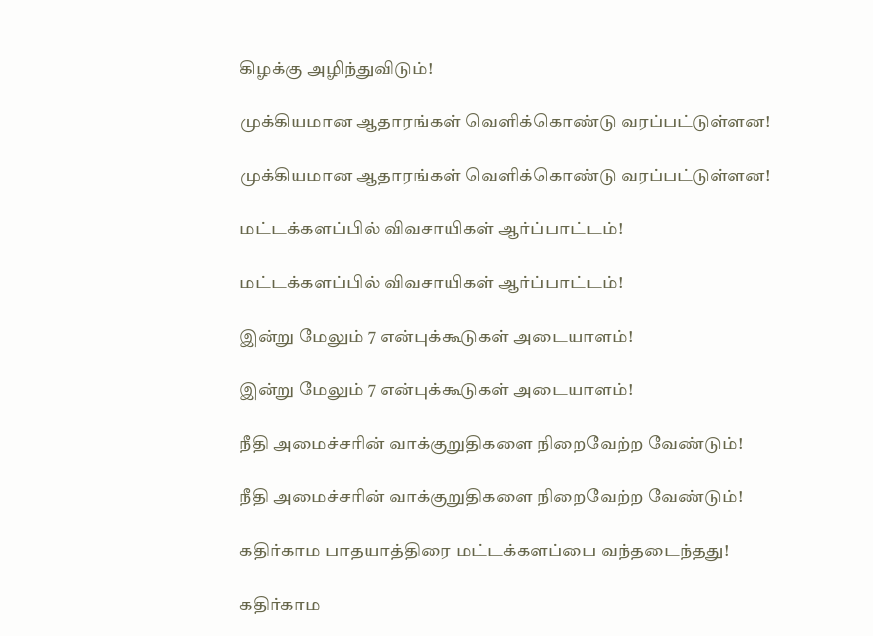கிழக்கு அழிந்துவிடும்!

முக்கியமான ஆதாரங்கள் வெளிக்கொண்டு வரப்பட்டுள்ளன!

முக்கியமான ஆதாரங்கள் வெளிக்கொண்டு வரப்பட்டுள்ளன!

மட்டக்களப்பில் விவசாயிகள் ஆர்ப்பாட்டம்!

மட்டக்களப்பில் விவசாயிகள் ஆர்ப்பாட்டம்!

இன்று மேலும் 7 என்புக்கூடுகள் அடையாளம்!

இன்று மேலும் 7 என்புக்கூடுகள் அடையாளம்!

நீதி அமைச்சரின் வாக்குறுதிகளை நிறைவேற்ற வேண்டும்!

நீதி அமைச்சரின் வாக்குறுதிகளை நிறைவேற்ற வேண்டும்!

கதிர்காம பாதயாத்திரை மட்டக்களப்பை வந்தடைந்தது!

கதிர்காம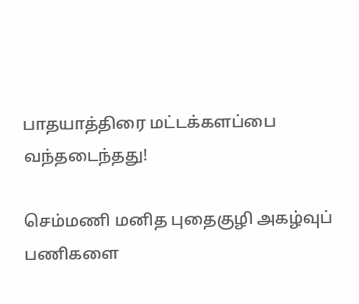பாதயாத்திரை மட்டக்களப்பை வந்தடைந்தது!

செம்மணி மனித புதைகுழி அகழ்வுப் பணிகளை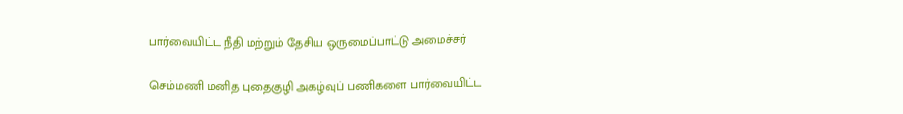பார்வையிட்ட நீதி மற்றும் தேசிய ஒருமைப்பாட்டு அமைச்சர்

செம்மணி மனித புதைகுழி அகழ்வுப் பணிகளை பார்வையிட்ட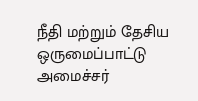நீதி மற்றும் தேசிய ஒருமைப்பாட்டு அமைச்சர்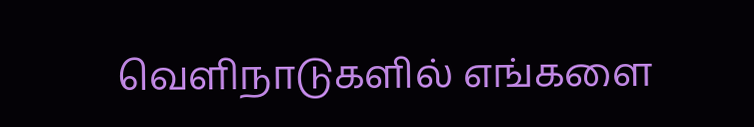வௌிநாடுகளில் எங்களை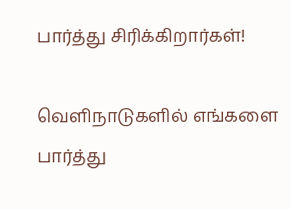பார்த்து சிரிக்கிறார்கள்!

வௌிநாடுகளில் எங்களை பார்த்து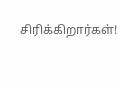சிரிக்கிறார்கள்!